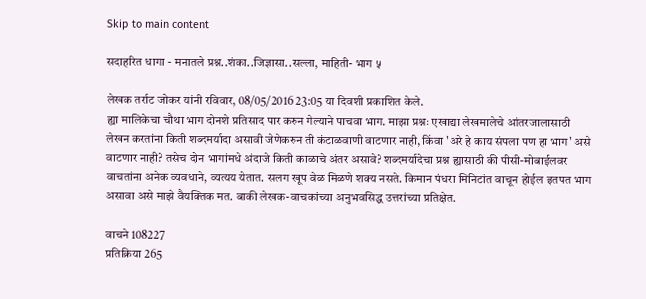Skip to main content

सदाहरित धागा - मनातले प्रश्न..शंका..जिज्ञासा..सल्ला, माहिती- भाग ५

लेखक तर्राट जोकर यांनी रविवार, 08/05/2016 23:05 या दिवशी प्रकाशित केले.
ह्या मालिकेचा चौथा भाग दोनशे प्रतिसाद पार करुन गेल्याने पाचवा भाग. माझा प्रश्नः एखाद्या लेखमालेचे आंतरजालासाठी लेखन करतांना किती शब्दमर्यादा असावी जेणेकरुन ती कंटाळवाणी वाटणार नाही, किंवा 'अरे हे काय संपला पण हा भाग' असे वाटणार नाही? तसेच दोन भागांमधे अंदाजे किती काळाचे अंतर असावे? शब्दमर्यादेचा प्रश्न ह्यासाठी की पीसी-मोबाईलवर वाचतांना अनेक व्यवधाने, व्यत्यय येतात. सलग खूप वेळ मिळणे शक्य नसते. किमान पंधरा मिनिटांत वाचून होईल इतपत भाग असावा असे माझे वैयक्तिक मत. बाकी लेखक-वाचकांच्या अनुभवसिद्ध उत्तरांच्या प्रतिक्षेत.

वाचने 108227
प्रतिक्रिया 265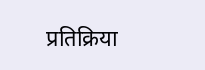प्रतिक्रिया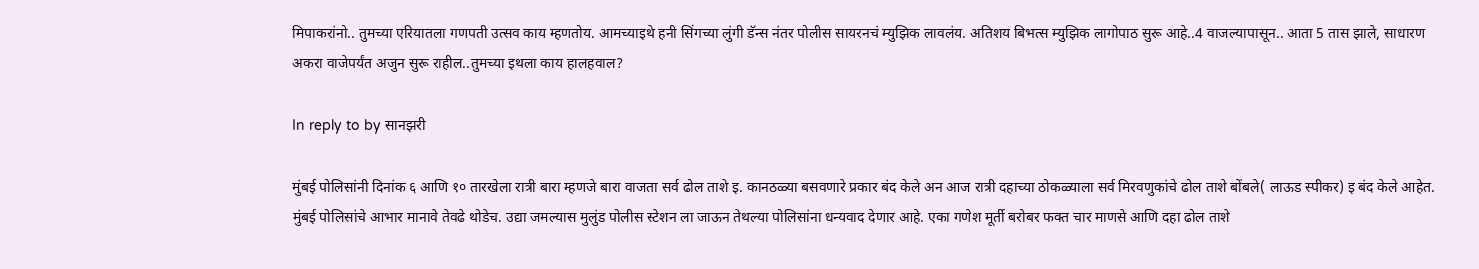मिपाकरांनो.. तुमच्या एरियातला गणपती उत्सव काय म्हणतोय. आमच्याइथे हनी सिंगच्या लुंगी डॅन्स नंतर पोलीस सायरनचं म्युझिक लावलंय. अतिशय बिभत्स म्युझिक लागोपाठ सुरू आहे..4 वाजल्यापासून.. आता 5 तास झाले, साधारण अकरा वाजेपर्यंत अजुन सुरू राहील..तुमच्या इथला काय हालहवाल?

In reply to by सानझरी

मुंबई पोलिसांनी दिनांक ६ आणि १० तारखेला रात्री बारा म्हणजे बारा वाजता सर्व ढोल ताशे इ. कानठळ्या बसवणारे प्रकार बंद केले अन आज रात्री दहाच्या ठोकळ्याला सर्व मिरवणुकांचे ढोल ताशे बोंबले( लाऊड स्पीकर) इ बंद केले आहेत. मुंबई पोलिसांचे आभार मानावे तेवढे थोडेच. उद्या जमल्यास मुलुंड पोलीस स्टेशन ला जाऊन तेथल्या पोलिसांना धन्यवाद देणार आहे. एका गणेश मूर्ती बरोबर फक्त चार माणसे आणि दहा ढोल ताशे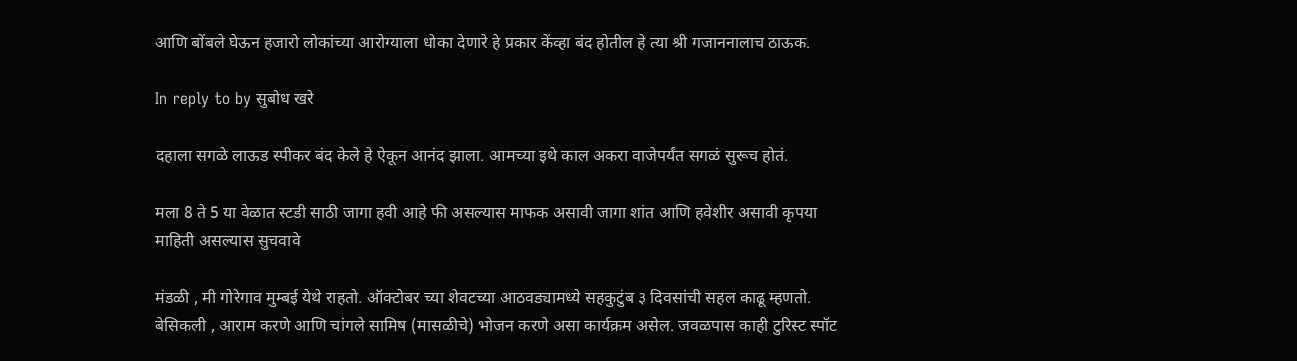आणि बोंबले घेऊन हजारो लोकांच्या आरोग्याला धोका देणारे हे प्रकार केंव्हा बंद होतील हे त्या श्री गजाननालाच ठाऊक.

In reply to by सुबोध खरे

दहाला सगळे लाऊड स्पीकर बंद केले हे ऐकून आनंद झाला. आमच्या इथे काल अकरा वाजेपर्यंत सगळं सुरूच होतं.

मला 8 ते 5 या वेळात स्टडी साठी जागा हवी आहे फी असल्यास माफक असावी जागा शांत आणि हवेशीर असावी कृपया माहिती असल्यास सुचवावे

मंडळी , मी गोरेगाव मुम्बई येथे राहतो. ऑक्टोबर च्या शेवटच्या आठवड्यामध्ये सहकुटुंब ३ दिवसांची सहल काढू म्हणतो. बेसिकली , आराम करणे आणि चांगले सामिष (मासळीचे) भोजन करणे असा कार्यक्रम असेल. जवळपास काही टुरिस्ट स्पॉट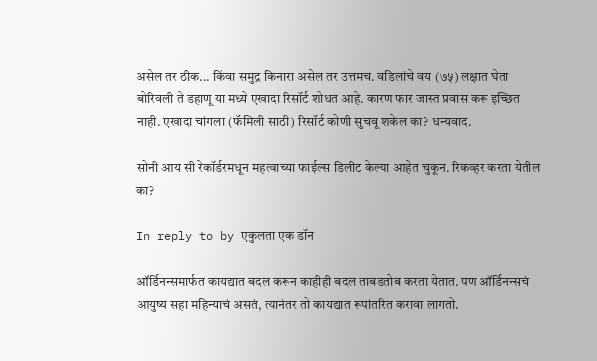असेल तर ठीक... किंवा समुद्र किनारा असेल तर उत्तमच. वडिलांचे वय (७५) लक्षात घेता बोरिवली ते डहाणू या मध्ये एखादा रिसॉर्ट शोधत आहे. कारण फार जास्त प्रवास करू इच्छित नाही. एखादा चांगला (फॅमिली साठी) रिसॉर्ट कोणी सुचवू शकेल का? धन्यवाद.

सोनी आय सी रेकॉर्डरमधून महत्वाच्या फाईल्स डिलीट केल्या आहेत चुकून. रिकव्हर करता येतील का?

In reply to by एकुलता एक डॉन

ऑर्डिनन्समार्फत कायद्यात बदल करून काहीही बदल ताबडतोब करता येतात. पण ऑर्डिनन्सचं आयुष्य सहा महिन्याचं असतं, त्यानंतर तो कायद्यात रूपांतरित करावा लागतो.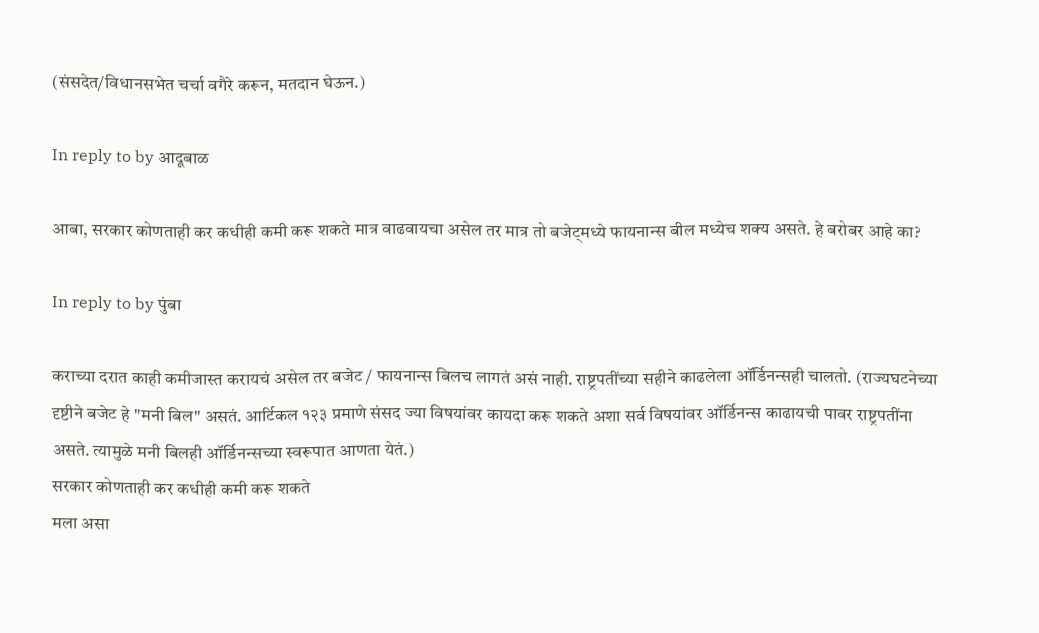(संसदेत/विधानसभेत चर्चा वगैरे करून, मतदान घेऊन.)

In reply to by आदूबाळ

आबा, सरकार कोणताही कर कधीही कमी करू शकते मात्र वाढवायचा असेल तर मात्र तो बजेट्मध्ये फायनान्स बील मध्येच शक्य असते. हे बरोबर आहे का?

In reply to by पुंबा

कराच्या दरात काही कमीजास्त करायचं असेल तर बजेट / फायनान्स बिलच लागतं असं नाही. राष्ट्रपतींच्या सहीने काढलेला ऑर्डिनन्सही चालतो. (राज्यघटनेच्या दृष्टीने बजेट हे "मनी बिल" असतं. आर्टिकल १२३ प्रमाणे संसद ज्या विषयांवर कायदा करू शकते अशा सर्व विषयांवर ऑर्डिनन्स काढायची पावर राष्ट्रपतींना असते. त्यामुळे मनी बिलही ऑर्डिनन्सच्या स्वरूपात आणता येतं.)
सरकार कोणताही कर कधीही कमी करू शकते
मला असा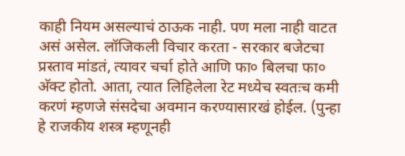काही नियम असल्याचं ठाऊक नाही. पण मला नाही वाटत असं असेल. लॉजिकली विचार करता - सरकार बजेटचा प्रस्ताव मांडतं, त्यावर चर्चा होते आणि फा० बिलचा फा० अ‍ॅक्ट होतो. आता, त्यात लिहिलेला रेट मध्येच स्वतःच कमी करणं म्हणजे संसदेचा अवमान करण्यासारखं होईल. (पुन्हा हे राजकीय शस्त्र म्हणूनही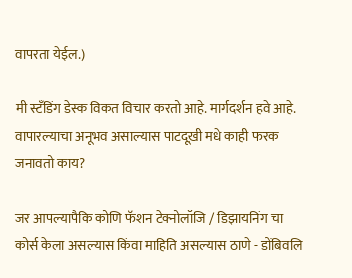वापरता येईल.)

मी स्टॅंडिंग डेस्क विकत विचार करतो आहे. मार्गदर्शन हवे आहे. वापारल्याचा अनूभव असाल्यास पाटदूख़ी मधे काही फरक जनावतो काय?

जर आपल्यापैकि कोणि फॅशन टेक्नोलॉजि / डिझायनिंग चा कोर्स केला असल्यास किंवा माहिति असल्यास ठाणे - डोंबिवलि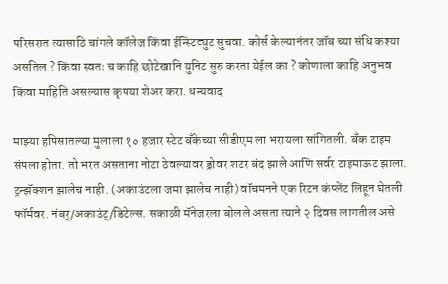परिसरात त्यासाठि चांगले कॉलेज किंवा ईन्स्टिट्युट सुचवा. कोर्स केल्यानंतर जॉब च्या संधि कश्या असतिल ? किंवा स्वतः च काहि छोटेखानि युनिट सुरु करता येईल का ? कोणाला काहि अनुभव किंवा माहिति असल्यास कृपया शेअर करा. धन्यवाद

माझ्या हपिसातल्या मुलाला १० हजार स्टेट बँकेच्या सीडीएम ला भरायला सांगितली. बँक टाइम संपला होता. तो भरत असताना नोटा ठेवल्यावर ड्रोवर शटर बंद झाले आणि सर्वर टाइमाऊट झाला. ट्रन्झॅक्शन झालेच नाही. (अकाउंटला जमा झालेच नाही) वॉचमनने एक रिटन कंप्लेंट लिहून घेतली फॉर्मवर. नंबर्/अकाउंट्/डिटेल्स. सकाळी मॅनेजरला बोलले असता त्याने २ दिवस लागतील असे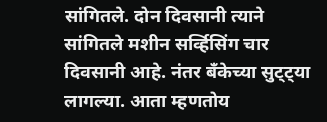सांगितले. दोन दिवसानी त्याने सांगितले मशीन सर्व्हिसिंग चार दिवसानी आहे. नंतर बँकेच्या सुट्ट्या लागल्या. आता म्हणतोय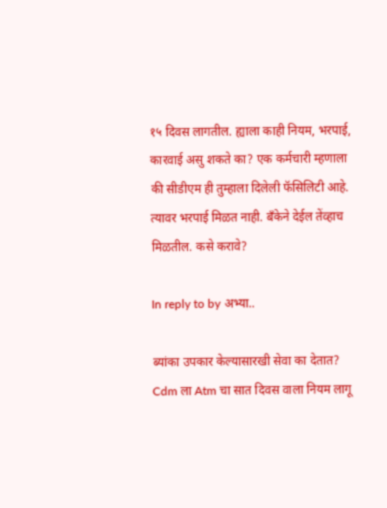१५ दिवस लागतील. ह्याला काही नियम, भरपाई, कारवाई असु शकते का? एक कर्मचारी म्हणाला की सीडीएम ही तुम्हाला दिलेली फॅसिलिटी आहे. त्यावर भरपाई मिळत नाही. बँकेने देईल तेंव्हाच मिळतील. कसे करावे?

In reply to by अभ्या..

ब्यांका उपकार केल्यासारखी सेवा का देतात? Cdm ला Atm चा सात दिवस वाला नियम लागू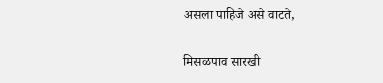असला पाहिजे असे वाटते,

मिसळपाव सारखी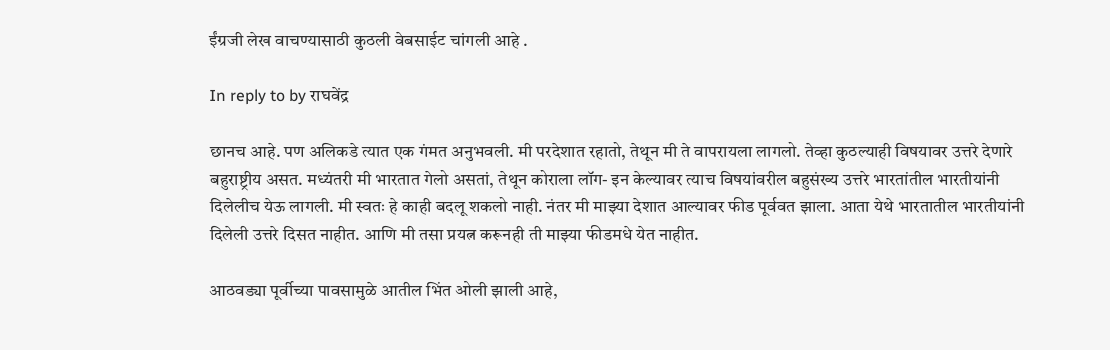ईंग्रजी लेख वाचण्यासाठी कुठली वेबसाईट चांगली आहे .

In reply to by राघवेंद्र

छानच आहे. पण अलिकडे त्यात एक गंमत अनुभवली. मी परदेशात रहातो, तेथून मी ते वापरायला लागलो. तेव्हा कुठल्याही विषयावर उत्तरे देणारे बहुराष्ट्रीय असत. मध्यंतरी मी भारतात गेलो असतां, तेथून कोराला लॉग- इन केल्यावर त्याच विषयांवरील बहुसंख्य उत्तरे भारतांतील भारतीयांनी दिलेलीच येऊ लागली. मी स्वतः हे काही बदलू शकलो नाही. नंतर मी माझ्या देशात आल्यावर फीड पूर्ववत झाला. आता येथे भारतातील भारतीयांनी दिलेली उत्तरे दिसत नाहीत. आणि मी तसा प्रयत्न करूनही ती माझ्या फीडमधे येत नाहीत.

आठवड्या पूर्वीच्या पावसामुळे आतील भिंत ओली झाली आहे,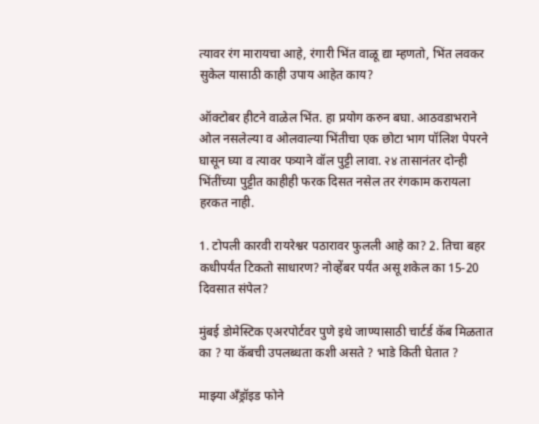त्यावर रंग मारायचा आहे, रंगारी भिंत वाळू द्या म्हणतो, भिंत लवकर सुकेल यासाठी काही उपाय आहेत काय?

ऑक्टोबर हीटने वाळेल भिंत. हा प्रयोग करुन बघा. आठवडाभराने ओल नसलेल्या व ओलवाल्या भिंतीचा एक छोटा भाग पॉलिश पेपरने घासून घ्या व त्यावर पत्र्याने वॉल पुट्टी लावा. २४ तासानंतर दोन्ही भिंतींच्या पुट्टीत काहीही फरक दिसत नसेल तर रंगकाम करायला हरकत नाही.

1. टोपली कारवी रायरेश्वर पठारावर फुलली आहे का? 2. तिचा बहर कधीपर्यंत टिकतो साधारण? नोव्हेंबर पर्यंत असू शकेल का 15-20 दिवसात संपेल?

मुंबई डोमेस्टिक एअरपोर्टवर पुणे इथे जाण्यासाठी चार्टर्ड कॅब मिळतात का ? या कॅबची उपलब्धता कशी असते ? भाडे किती घेतात ?

माझ्या अँड्रॉइड फोने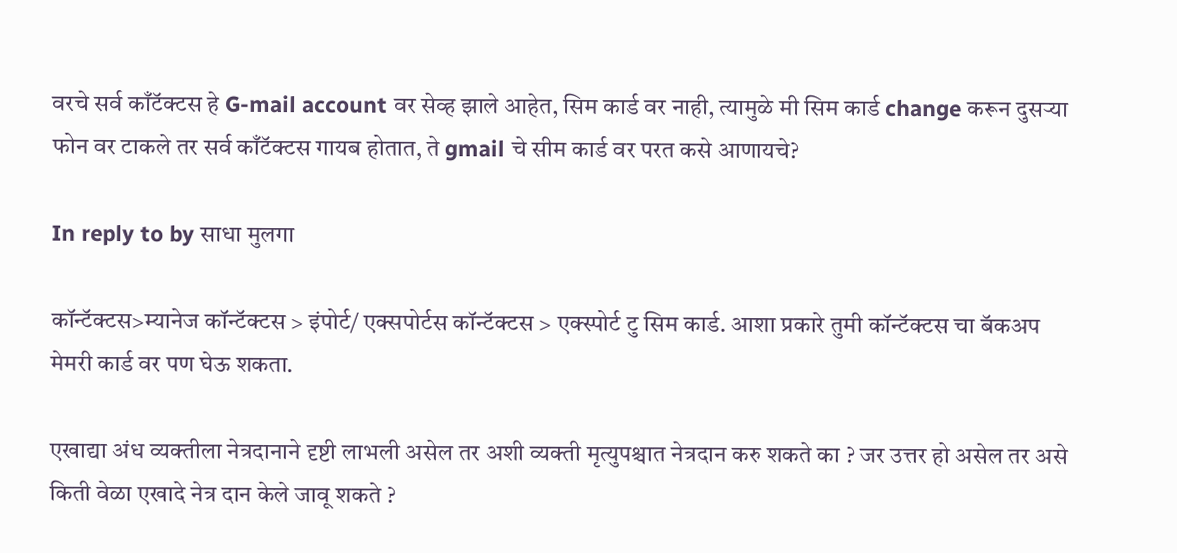वरचे सर्व काँटॅक्टस हे G-mail account वर सेव्ह झाले आहेत, सिम कार्ड वर नाही, त्यामुळे मी सिम कार्ड change करून दुसऱ्या फोन वर टाकले तर सर्व काँटॅक्टस गायब होतात, ते gmail चे सीम कार्ड वर परत कसे आणायचे?

In reply to by साधा मुलगा

कॉन्टॅक्टस>म्यानेज कॉन्टॅक्टस > इंपोर्ट/ एक्सपोर्टस कॉन्टॅक्टस > एक्स्पोर्ट टु सिम कार्ड. आशा प्रकारे तुमी कॉन्टॅक्टस चा बॅकअप मेमरी कार्ड वर पण घेऊ शकता.

एखाद्या अंध व्यक्तीला नेत्रदानाने दृष्टी लाभली असेल तर अशी व्यक्ती मृत्युपश्चात नेत्रदान करु शकते का ? जर उत्तर हो असेल तर असे किती वेळा एखादे नेत्र दान केले जावू शकते ?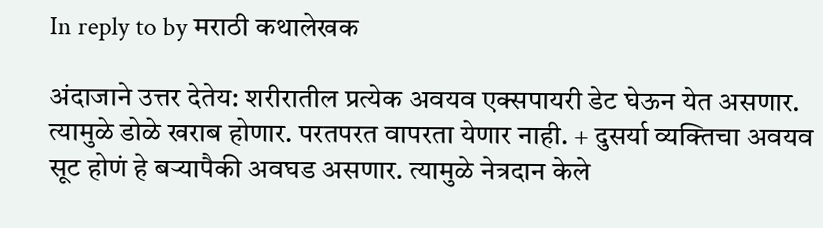In reply to by मराठी कथालेखक

अंदाजाने उत्तर देतेय: शरीरातील प्रत्येक अवयव एक्सपायरी डेट घेऊन येत असणार. त्यामुळे डोळे खराब होणार. परतपरत वापरता येणार नाही. + दुसर्या व्यक्तिचा अवयव सूट होणं हे बऱ्यापैकी अवघड असणार. त्यामुळे नेत्रदान केले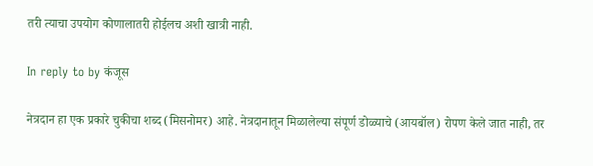तरी त्याचा उपयोग कोणालातरी होईलच अशी खात्री नाही.

In reply to by कंजूस

नेत्रदान हा एक प्रकारे चुकीचा शब्द (मिसनोमर) आहे. नेत्रदानातून मिळालेल्या संपूर्ण डोळ्याचे (आयबॉल) रोपण केले जात नाही, तर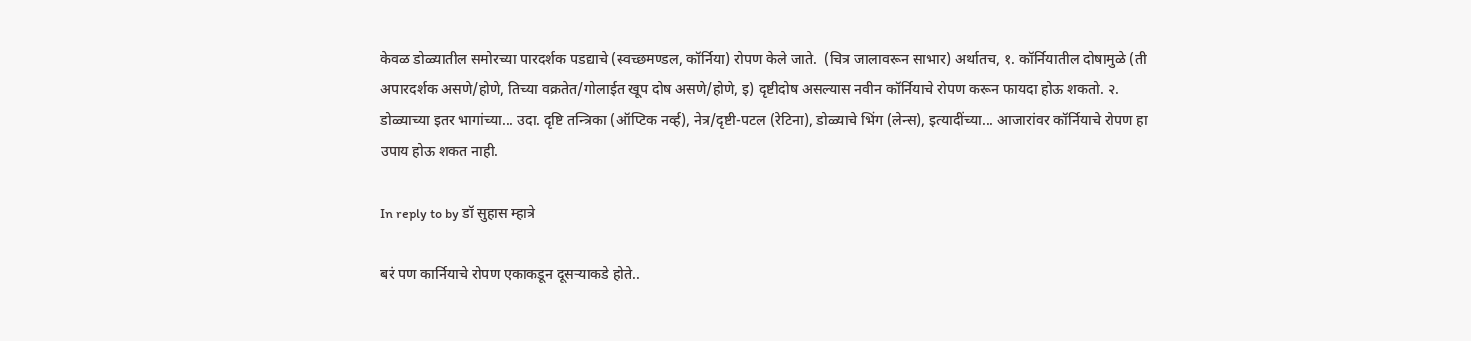केवळ डोळ्यातील समोरच्या पारदर्शक पडद्याचे (स्वच्छमण्डल, कॉर्निया) रोपण केले जाते.  (चित्र जालावरून साभार) अर्थातच, १. कॉर्नियातील दोषामुळे (ती अपारदर्शक असणे/होणे, तिच्या वक्रतेत/गोलाईत खूप दोष असणे/होणे, इ) दृष्टीदोष असल्यास नवीन कॉर्नियाचे रोपण करून फायदा होऊ शकतो. २. डोळ्याच्या इतर भागांच्या... उदा. दृष्टि तन्त्रिका (ऑप्टिक नर्व्ह), नेत्र/दृष्टी-पटल (रेटिना), डोळ्याचे भिंग (लेन्स), इत्यादींच्या... आजारांवर कॉर्नियाचे रोपण हा उपाय होऊ शकत नाही.

In reply to by डॉ सुहास म्हात्रे

बरं पण कार्नियाचे रोपण एकाकडून दूसर्‍याकडे होते..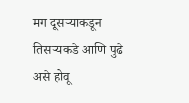मग दूसर्‍याकडून तिसर्‍यकडे आणि पुढे असे होवू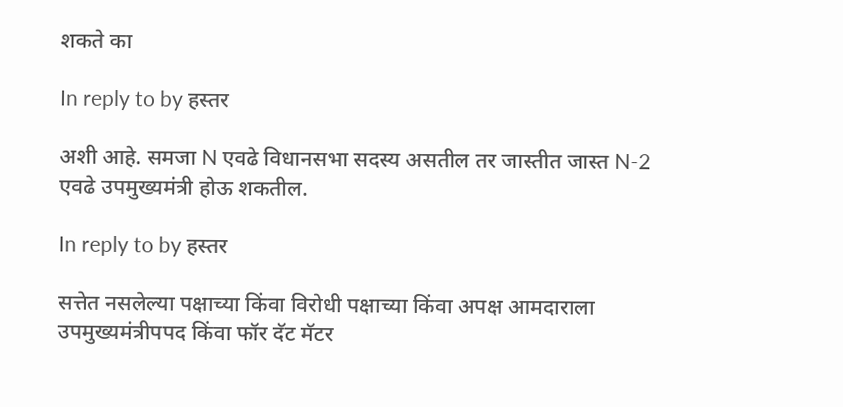शकते का

In reply to by हस्तर

अशी आहे. समजा N एवढे विधानसभा सदस्य असतील तर जास्तीत जास्त N-2 एवढे उपमुख्यमंत्री होऊ शकतील.

In reply to by हस्तर

सत्तेत नसलेल्या पक्षाच्या किंवा विरोधी पक्षाच्या किंवा अपक्ष आमदाराला उपमुख्यमंत्रीपपद किंवा फॉर दॅट मॅटर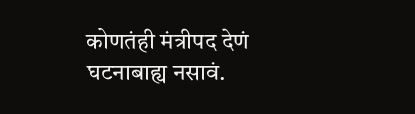कोणतंही मंत्रीपद देणं घटनाबाह्य नसावं.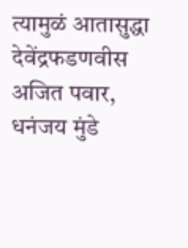त्यामुळं आतासुद्धा देवेंद्रफडणवीस अजित पवार, धनंजय मुंडे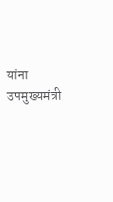यांना उपमुख्यमंत्री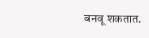बनवू शकतात.